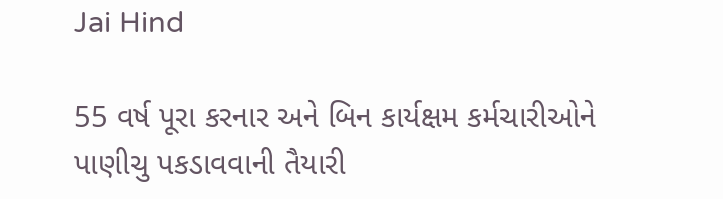Jai Hind

55 વર્ષ પૂરા કરનાર અને બિન કાર્યક્ષમ કર્મચારીઓને પાણીચુ પકડાવવાની તૈયારી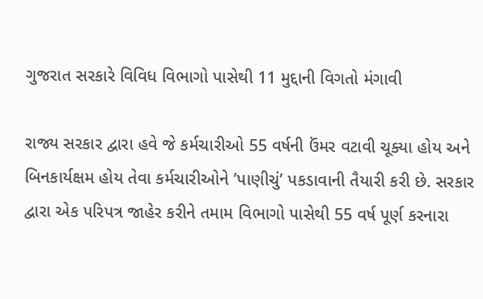ગુજરાત સરકારે વિવિધ વિભાગો પાસેથી 11 મુદ્દાની વિગતો મંગાવી

રાજ્ય સરકાર દ્વારા હવે જે કર્મચારીઓ 55 વર્ષની ઉંમર વટાવી ચૂક્યા હોય અને બિનકાર્યક્ષમ હોય તેવા કર્મચારીઓને ’પાણીચું’ પકડાવાની તૈયારી કરી છે. સરકાર દ્વારા એક પરિપત્ર જાહેર કરીને તમામ વિભાગો પાસેથી 55 વર્ષ પૂર્ણ કરનારા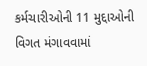કર્મચારીઓની 11 મુદ્દાઓની વિગત મંગાવવામાં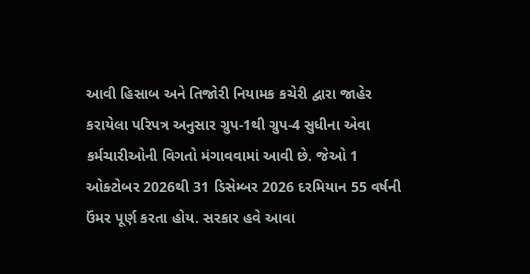આવી હિસાબ અને તિજોરી નિયામક કચેરી દ્વારા જાહેર કરાયેલા પરિપત્ર અનુસાર ગ્રુપ-1થી ગ્રુપ-4 સુધીના એવા કર્મચારીઓની વિગતો મંગાવવામાં આવી છે. જેઓ 1 ઓક્ટોબર 2026થી 31 ડિસેમ્બર 2026 દરમિયાન 55 વર્ષની ઉંમર પૂર્ણ કરતા હોય. સરકાર હવે આવા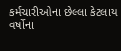કર્મચારીઓના છેલ્લા કેટલાય વર્ષોના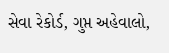સેવા રેકોર્ડ, ગુપ્ત અહેવાલો,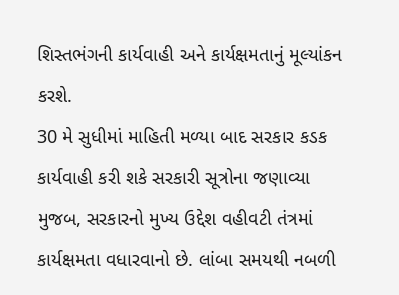શિસ્તભંગની કાર્યવાહી અને કાર્યક્ષમતાનું મૂલ્યાંકન કરશે.
30 મે સુધીમાં માહિતી મળ્યા બાદ સરકાર કડક કાર્યવાહી કરી શકે સરકારી સૂત્રોના જણાવ્યા મુજબ, સરકારનો મુખ્ય ઉદ્દેશ વહીવટી તંત્રમાં કાર્યક્ષમતા વધારવાનો છે. લાંબા સમયથી નબળી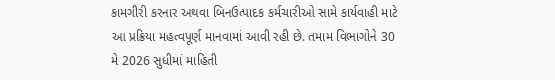કામગીરી કરનાર અથવા બિનઉત્પાદક કર્મચારીઓ સામે કાર્યવાહી માટે આ પ્રક્રિયા મહત્વપૂર્ણ માનવામાં આવી રહી છે. તમામ વિભાગોને 30 મે 2026 સુધીમાં માહિતી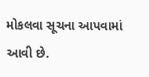મોકલવા સૂચના આપવામાં આવી છે.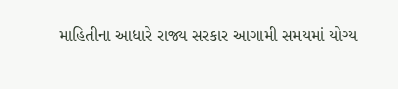માહિતીના આધારે રાજ્ય સરકાર આગામી સમયમાં યોગ્ય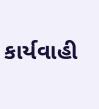કાર્યવાહી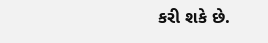કરી શકે છે.